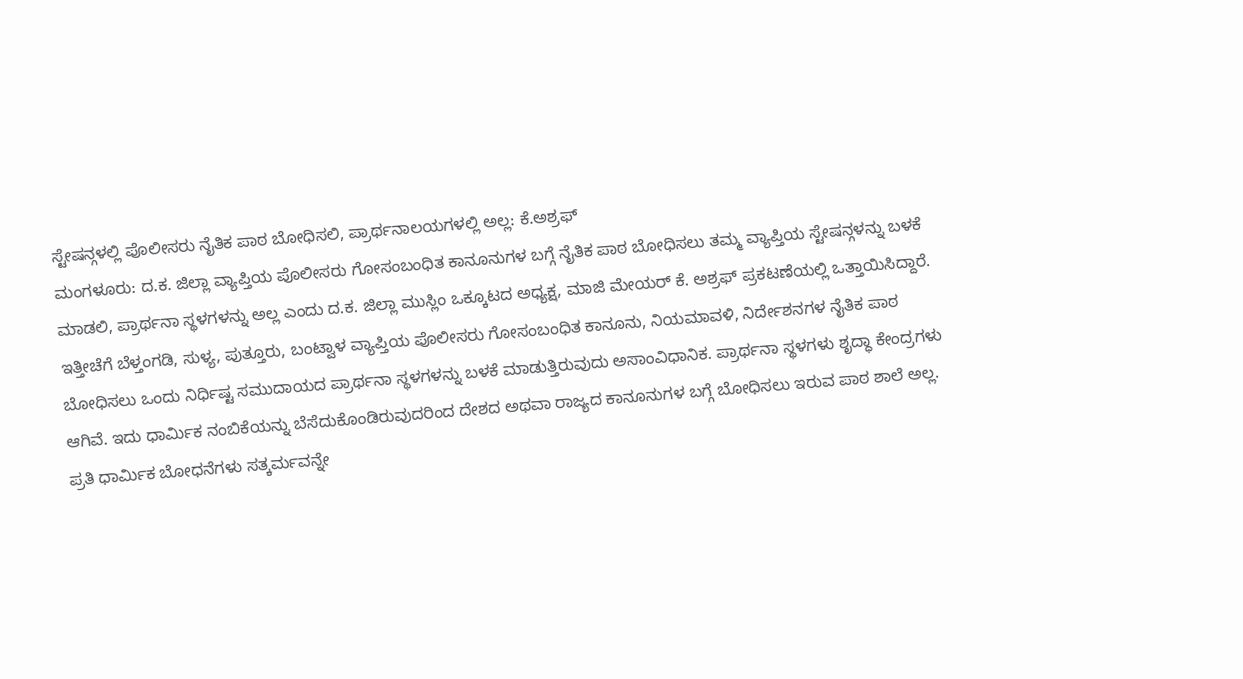ಸ್ಟೇಷನ್ಗಳಲ್ಲಿ ಪೊಲೀಸರು ನೈತಿಕ ಪಾಠ ಬೋಧಿಸಲಿ, ಪ್ರಾರ್ಥನಾಲಯಗಳಲ್ಲಿ ಅಲ್ಲ: ಕೆ.ಅಶ್ರಫ್
ಮಂಗಳೂರು: ದ.ಕ. ಜಿಲ್ಲಾ ವ್ಯಾಪ್ತಿಯ ಪೊಲೀಸರು ಗೋಸಂಬಂಧಿತ ಕಾನೂನುಗಳ ಬಗ್ಗೆ ನೈತಿಕ ಪಾಠ ಬೋಧಿಸಲು ತಮ್ಮ ವ್ಯಾಪ್ತಿಯ ಸ್ಟೇಷನ್ಗಳನ್ನು ಬಳಕೆ ಮಾಡಲಿ, ಪ್ರಾರ್ಥನಾ ಸ್ಥಳಗಳನ್ನು ಅಲ್ಲ ಎಂದು ದ.ಕ. ಜಿಲ್ಲಾ ಮುಸ್ಲಿಂ ಒಕ್ಕೂಟದ ಅಧ್ಯಕ್ಷ, ಮಾಜಿ ಮೇಯರ್ ಕೆ. ಅಶ್ರಫ್ ಪ್ರಕಟಣೆಯಲ್ಲಿ ಒತ್ತಾಯಿಸಿದ್ದಾರೆ.
ಇತ್ತೀಚೆಗೆ ಬೆಳ್ತಂಗಡಿ, ಸುಳ್ಯ, ಪುತ್ತೂರು, ಬಂಟ್ವಾಳ ವ್ಯಾಪ್ತಿಯ ಪೊಲೀಸರು ಗೋಸಂಬಂಧಿತ ಕಾನೂನು, ನಿಯಮಾವಳಿ, ನಿರ್ದೇಶನಗಳ ನೈತಿಕ ಪಾಠ ಬೋಧಿಸಲು ಒಂದು ನಿರ್ಧಿಷ್ಟ ಸಮುದಾಯದ ಪ್ರಾರ್ಥನಾ ಸ್ಥಳಗಳನ್ನು ಬಳಕೆ ಮಾಡುತ್ತಿರುವುದು ಅಸಾಂವಿಧಾನಿಕ. ಪ್ರಾರ್ಥನಾ ಸ್ಥಳಗಳು ಶೃದ್ಧಾ ಕೇಂದ್ರಗಳು ಆಗಿವೆ. ಇದು ಧಾರ್ಮಿಕ ನಂಬಿಕೆಯನ್ನು ಬೆಸೆದುಕೊಂಡಿರುವುದರಿಂದ ದೇಶದ ಅಥವಾ ರಾಜ್ಯದ ಕಾನೂನುಗಳ ಬಗ್ಗೆ ಬೋಧಿಸಲು ಇರುವ ಪಾಠ ಶಾಲೆ ಅಲ್ಲ.
ಪ್ರತಿ ಧಾರ್ಮಿಕ ಬೋಧನೆಗಳು ಸತ್ಕರ್ಮವನ್ನೇ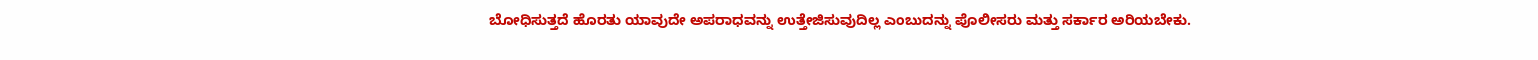ಬೋಧಿಸುತ್ತದೆ ಹೊರತು ಯಾವುದೇ ಅಪರಾಧವನ್ನು ಉತ್ತೇಜಿಸುವುದಿಲ್ಲ ಎಂಬುದನ್ನು ಪೊಲೀಸರು ಮತ್ತು ಸರ್ಕಾರ ಅರಿಯಬೇಕು.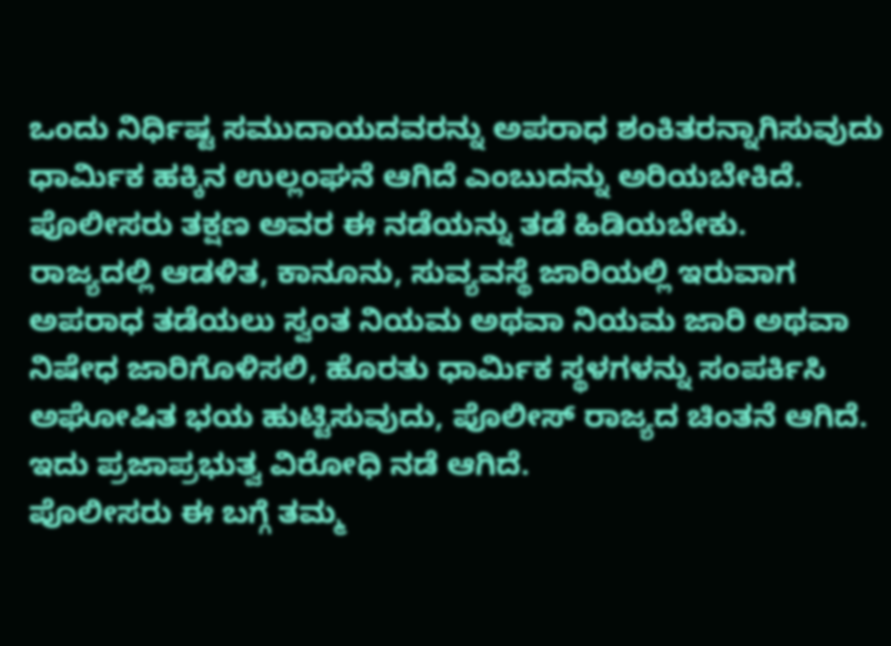ಒಂದು ನಿರ್ಧಿಷ್ಟ ಸಮುದಾಯದವರನ್ನು ಅಪರಾಧ ಶಂಕಿತರನ್ನಾಗಿಸುವುದು ಧಾರ್ಮಿಕ ಹಕ್ಕಿನ ಉಲ್ಲಂಘನೆ ಆಗಿದೆ ಎಂಬುದನ್ನು ಅರಿಯಬೇಕಿದೆ. ಪೊಲೀಸರು ತಕ್ಷಣ ಅವರ ಈ ನಡೆಯನ್ನು ತಡೆ ಹಿಡಿಯಬೇಕು.
ರಾಜ್ಯದಲ್ಲಿ ಆಡಳಿತ, ಕಾನೂನು, ಸುವ್ಯವಸ್ಥೆ ಜಾರಿಯಲ್ಲಿ ಇರುವಾಗ ಅಪರಾಧ ತಡೆಯಲು ಸ್ವಂತ ನಿಯಮ ಅಥವಾ ನಿಯಮ ಜಾರಿ ಅಥವಾ ನಿಷೇಧ ಜಾರಿಗೊಳಿಸಲಿ, ಹೊರತು ಧಾರ್ಮಿಕ ಸ್ಥಳಗಳನ್ನು ಸಂಪರ್ಕಿಸಿ ಅಘೋಷಿತ ಭಯ ಹುಟ್ಟಿಸುವುದು, ಪೊಲೀಸ್ ರಾಜ್ಯದ ಚಿಂತನೆ ಆಗಿದೆ. ಇದು ಪ್ರಜಾಪ್ರಭುತ್ವ ವಿರೋಧಿ ನಡೆ ಆಗಿದೆ.
ಪೊಲೀಸರು ಈ ಬಗ್ಗೆ ತಮ್ಮ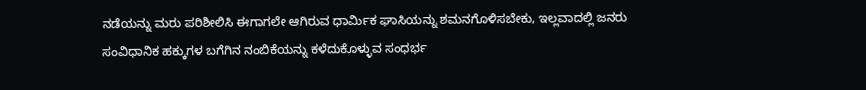ನಡೆಯನ್ನು ಮರು ಪರಿಶೀಲಿಸಿ ಈಗಾಗಲೇ ಆಗಿರುವ ಧಾರ್ಮಿಕ ಘಾಸಿಯನ್ನು ಶಮನಗೊಳಿಸಬೇಕು, ಇಲ್ಲವಾದಲ್ಲಿ ಜನರು ಸಂವಿಧಾನಿಕ ಹಕ್ಕುಗಳ ಬಗೆಗಿನ ನಂಬಿಕೆಯನ್ನು ಕಳೆದುಕೊಳ್ಳುವ ಸಂಧರ್ಭ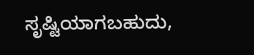ಸೃಷ್ಟಿಯಾಗಬಹುದು,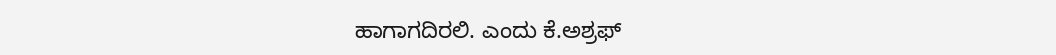ಹಾಗಾಗದಿರಲಿ. ಎಂದು ಕೆ.ಅಶ್ರಫ್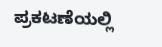ಪ್ರಕಟಣೆಯಲ್ಲಿ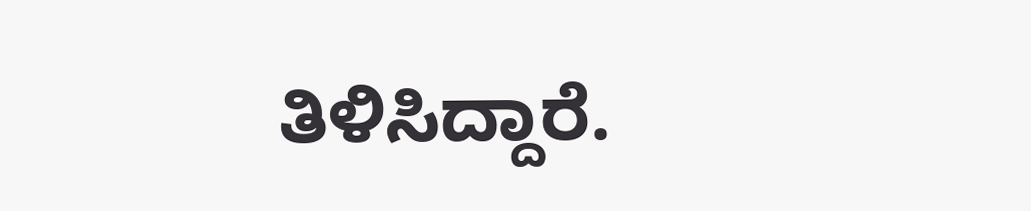ತಿಳಿಸಿದ್ದಾರೆ.